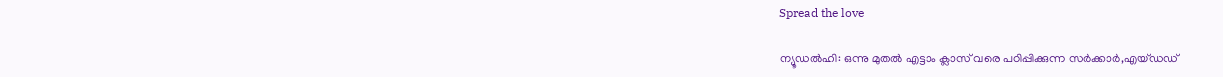Spread the love

ന്യൂഡൽഹി: ഒന്നു മുതൽ എട്ടാം ക്ലാസ് വരെ പഠിപ്പിക്കുന്ന സർക്കാർ,എയ്ഡഡ്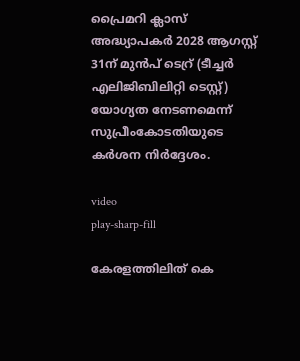പ്രൈമറി ക്ലാസ് അദ്ധ്യാപക‌ർ 2028 ആഗസ്റ്റ് 31ന് മുൻപ് ടെറ്ര് (ടീച്ചർ എലിജിബിലിറ്റി ടെസ്റ്റ്) യോഗ്യത നേടണമെന്ന് സുപ്രീംകോടതിയുടെ കർശന നിർദ്ദേശം.

video
play-sharp-fill

കേരളത്തിലിത് കെ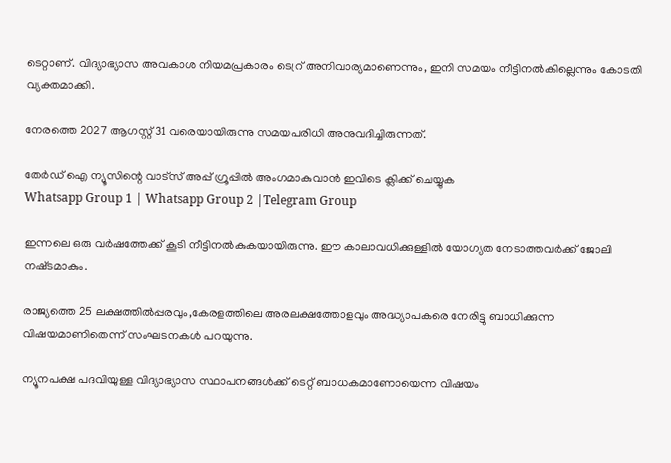ടെറ്റാണ്. വിദ്യാഭ്യാസ അവകാശ നിയമപ്രകാരം ടെറ്ര് അനിവാര്യമാണെന്നും, ഇനി സമയം നീട്ടിനൽകില്ലെന്നും കോടതി വ്യക്തമാക്കി.

നേരത്തെ 2027 ആഗസ്റ്റ് 31 വരെയായിരുന്നു സമയപരിധി അനുവദിച്ചിരുന്നത്.

തേർഡ് ഐ ന്യൂസിന്റെ വാട്സ് അപ്പ് ഗ്രൂപ്പിൽ അംഗമാകുവാൻ ഇവിടെ ക്ലിക്ക് ചെയ്യുക
Whatsapp Group 1 | Whatsapp Group 2 |Telegram Group

ഇന്നലെ ഒരു വർഷത്തേക്ക് കൂടി നീട്ടിനൽകുകയായിരുന്നു. ഈ കാലാവധിക്കുള്ളിൽ യോഗ്യത നേടാത്തവർക്ക് ജോലി നഷ്‌ടമാകും.

രാജ്യത്തെ 25 ലക്ഷത്തിൽപ്പരവും,കേരളത്തിലെ അരലക്ഷത്തോളവും അദ്ധ്യാപകരെ നേരിട്ടു ബാധിക്കുന്ന വിഷയമാണിതെന്ന് സംഘടനകൾ പറയുന്നു.

ന്യൂനപക്ഷ പദവിയുള്ള വിദ്യാഭ്യാസ സ്ഥാപനങ്ങൾക്ക് ടെറ്റ് ബാധകമാണോയെന്ന വിഷയം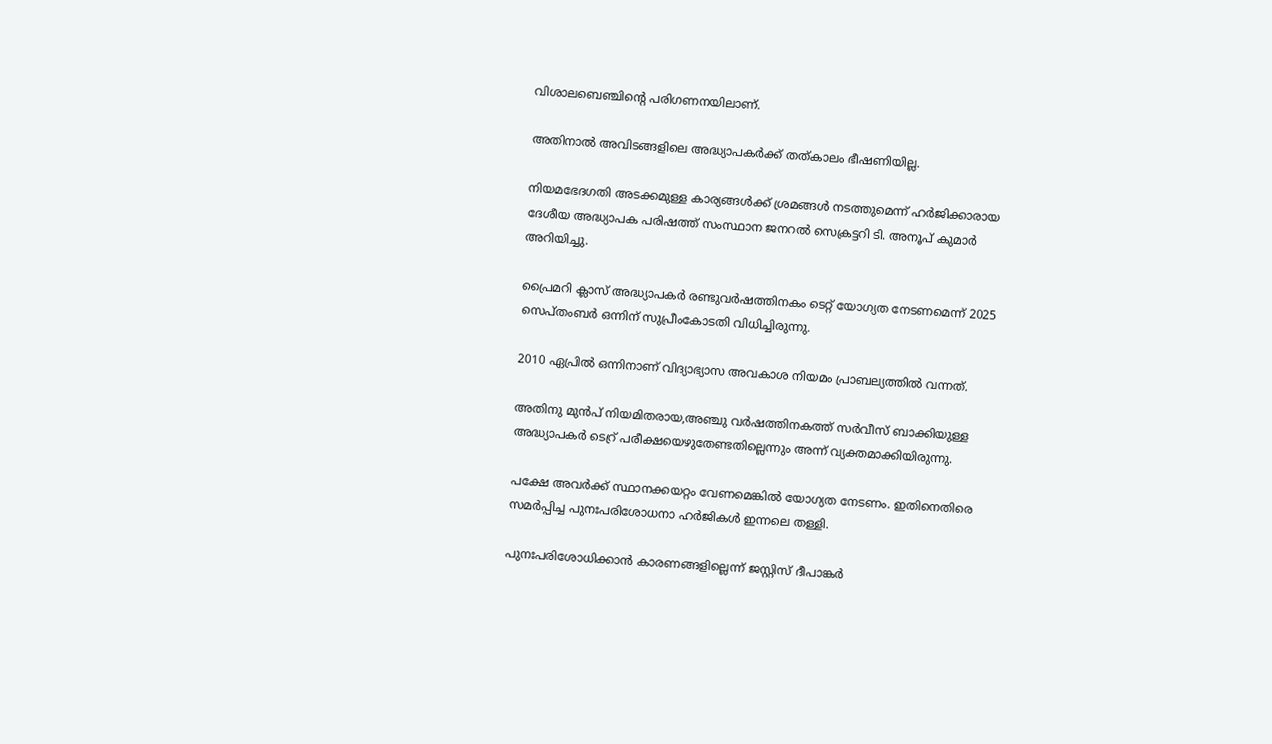വിശാലബെഞ്ചിന്റെ പരിഗണനയിലാണ്.

അതിനാൽ അവിടങ്ങളിലെ അദ്ധ്യാപകർക്ക് തത്കാലം ഭീഷണിയില്ല.

നിയമഭേദഗതി അടക്കമുള്ള കാര്യങ്ങൾക്ക് ശ്രമങ്ങൾ നടത്തുമെന്ന് ഹർജിക്കാരായ ദേശീയ അദ്ധ്യാപക പരിഷത്ത് സംസ്ഥാന ജനറൽ സെക്രട്ടറി ടി. അനൂപ് കുമാർ അറിയിച്ചു.

പ്രൈമറി ക്ലാസ് അദ്ധ്യാപക‌ർ രണ്ടുവർഷത്തിനകം ടെറ്റ് യോഗ്യത നേടണമെന്ന് 2025 സെപ്‌തംബ‌ർ ഒന്നിന് സുപ്രീംകോടതി വിധിച്ചിരുന്നു.

2010 ഏപ്രിൽ ഒന്നിനാണ് വിദ്യാഭ്യാസ അവകാശ നിയമം പ്രാബല്യത്തിൽ വന്നത്.

അതിനു മുൻപ് നിയമിതരായ,അഞ്ചു വ‌ർഷത്തിനകത്ത് സർവീസ് ബാക്കിയുള്ള അദ്ധ്യാപകർ ടെറ്ര് പരീക്ഷയെഴുതേണ്ടതില്ലെന്നും അന്ന് വ്യക്തമാക്കിയിരുന്നു.

പക്ഷേ അവർക്ക് സ്ഥാനക്കയറ്റം വേണമെങ്കിൽ യോഗ്യത നേടണം. ഇതിനെതിരെ സമർപ്പിച്ച പുനഃപരിശോധനാ ഹർജികൾ ഇന്നലെ തള്ളി.

പുനഃപരിശോധിക്കാൻ കാരണങ്ങളില്ലെന്ന് ജസ്റ്റിസ് ദീപാങ്കർ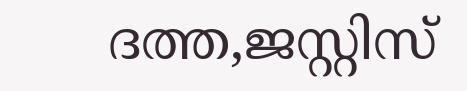ദത്ത,ജസ്റ്റിസ്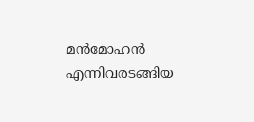മൻമോഹൻ എന്നിവരടങ്ങിയ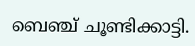ബെഞ്ച് ചൂണ്ടിക്കാട്ടി.